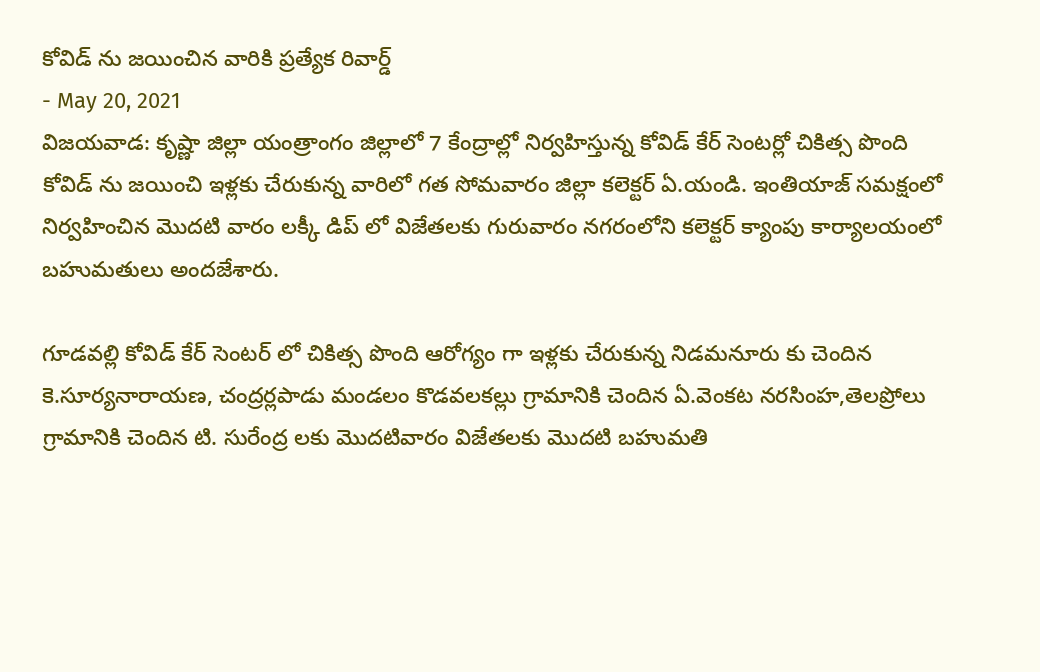కోవిడ్ ను జయించిన వారికి ప్రత్యేక రివార్డ్
- May 20, 2021
విజయవాడ: కృష్ణా జిల్లా యంత్రాంగం జిల్లాలో 7 కేంద్రాల్లో నిర్వహిస్తున్న కోవిడ్ కేర్ సెంటర్లో చికిత్స పొంది కోవిడ్ ను జయించి ఇళ్లకు చేరుకున్న వారిలో గత సోమవారం జిల్లా కలెక్టర్ ఏ.యండి. ఇంతియాజ్ సమక్షంలో నిర్వహించిన మొదటి వారం లక్కీ డిప్ లో విజేతలకు గురువారం నగరంలోని కలెక్టర్ క్యాంపు కార్యాలయంలో బహుమతులు అందజేశారు.

గూడవల్లి కోవిడ్ కేర్ సెంటర్ లో చికిత్స పొంది ఆరోగ్యం గా ఇళ్లకు చేరుకున్న నిడమనూరు కు చెందిన కె.సూర్యనారాయణ, చంద్రర్లపాడు మండలం కొడవలకల్లు గ్రామానికి చెందిన ఏ.వెంకట నరసింహ,తెలప్రోలు గ్రామానికి చెందిన టి. సురేంద్ర లకు మొదటివారం విజేతలకు మొదటి బహుమతి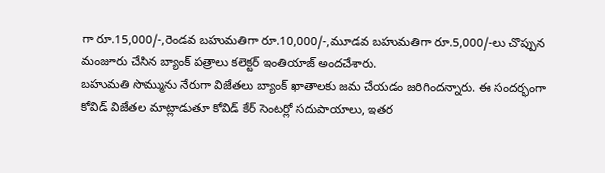గా రూ.15,000/-,రెండవ బహుమతిగా రూ.10,000/-,మూడవ బహుమతిగా రూ.5,000/-లు చొప్పున మంజూరు చేసిన బ్యాంక్ పత్రాలు కలెక్టర్ ఇంతియాజ్ అందచేశారు.
బహుమతి సొమ్మును నేరుగా విజేతలు బ్యాంక్ ఖాతాలకు జమ చేయడం జరిగిందన్నారు. ఈ సందర్భంగా కోవిడ్ విజేతల మాట్లాడుతూ కోవిడ్ కేర్ సెంటర్లో సదుపాయాలు, ఇతర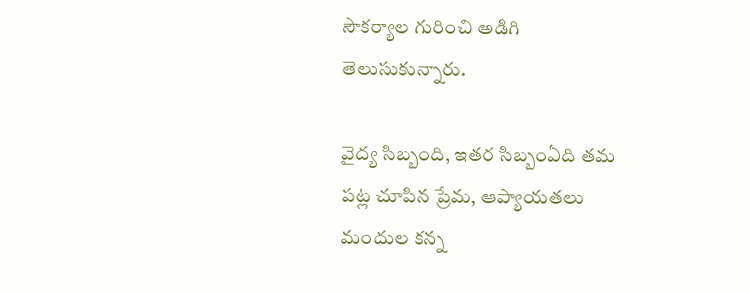సౌకర్యాల గురించి అడిగి తెలుసుకున్నారు.

వైద్య సిబ్బంది, ఇతర సిబ్బంఏది తమ పట్ల చూపిన ప్రేమ, ఆప్యాయతలు మందుల కన్న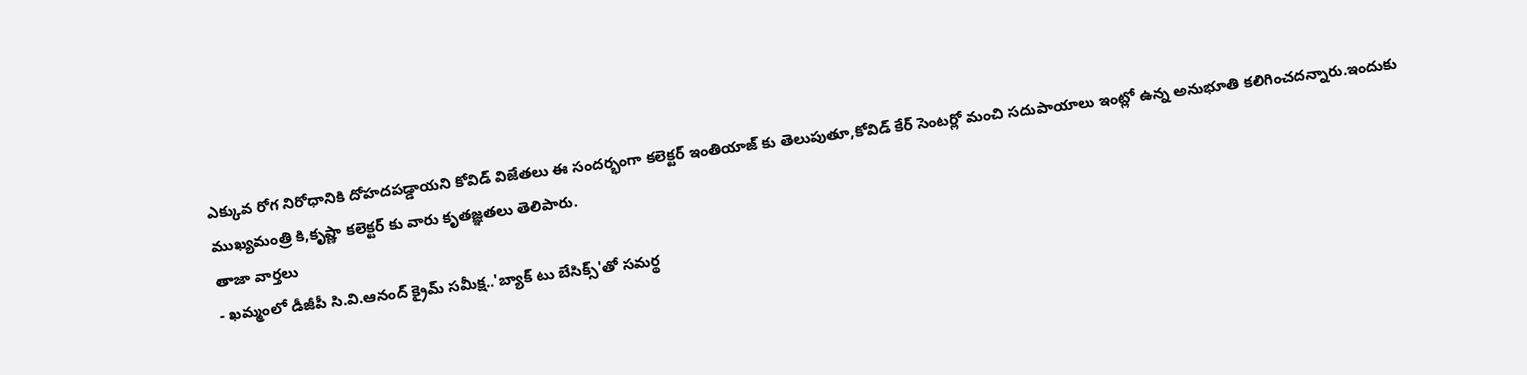ఎక్కువ రోగ నిరోధానికి దోహదపడ్డాయని కోవిడ్ విజేతలు ఈ సందర్భంగా కలెక్టర్ ఇంతియాజ్ కు తెలుపుతూ,కోవిడ్ కేర్ సెంటర్లో మంచి సదుపాయాలు ఇంట్లో ఉన్న అనుభూతి కలిగించదన్నారు.ఇందుకు ముఖ్యమంత్రి కి,కృష్ణా కలెక్టర్ కు వారు కృతజ్ఞతలు తెలిపారు.
తాజా వార్తలు
- ఖమ్మంలో డీజీపీ సి.వి.ఆనంద్ క్రైమ్ సమీక్ష..'బ్యాక్ టు బేసిక్స్'తో సమర్థ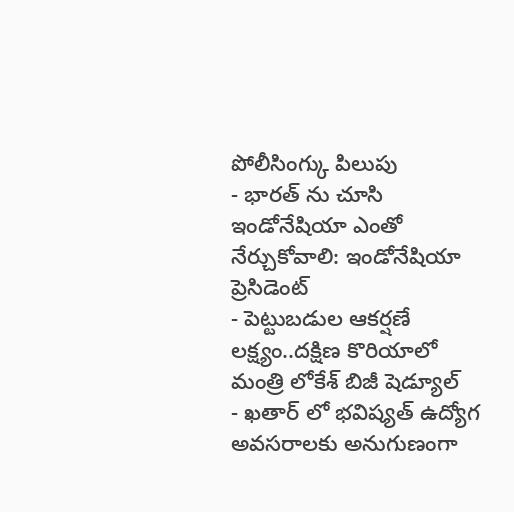పోలీసింగ్కు పిలుపు
- భారత్ ను చూసి ఇండోనేషియా ఎంతో నేర్చుకోవాలి: ఇండోనేషియా ప్రెసిడెంట్
- పెట్టుబడుల ఆకర్షణే లక్ష్యం..దక్షిణ కొరియాలో మంత్రి లోకేశ్ బిజీ షెడ్యూల్
- ఖతార్ లో భవిష్యత్ ఉద్యోగ అవసరాలకు అనుగుణంగా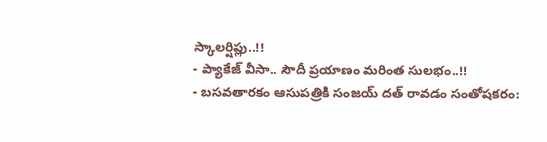స్కాలర్షిప్లు..!!
- ప్యాకేజ్ వీసా.. సౌదీ ప్రయాణం మరింత సులభం..!!
- బసవతారకం ఆసుపత్రికి సంజయ్ దత్ రావడం సంతోషకరం: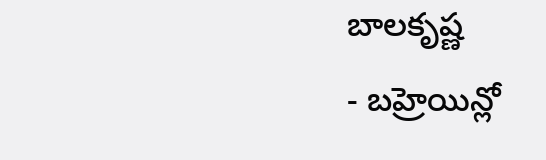బాలకృష్ణ
- బహ్రెయిన్లో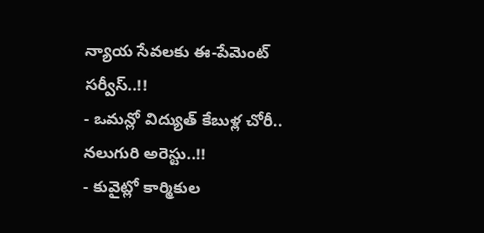న్యాయ సేవలకు ఈ-పేమెంట్ సర్వీస్..!!
- ఒమన్లో విద్యుత్ కేబుళ్ల చోరీ.. నలుగురి అరెస్టు..!!
- కువైట్లో కార్మికుల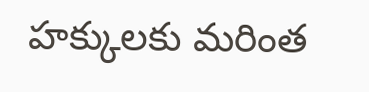హక్కులకు మరింత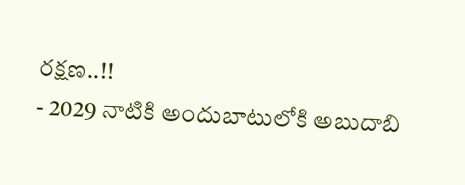రక్షణ..!!
- 2029 నాటికి అందుబాటులోకి అబుదాబి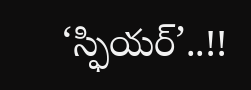‘స్ఫియర్’..!!